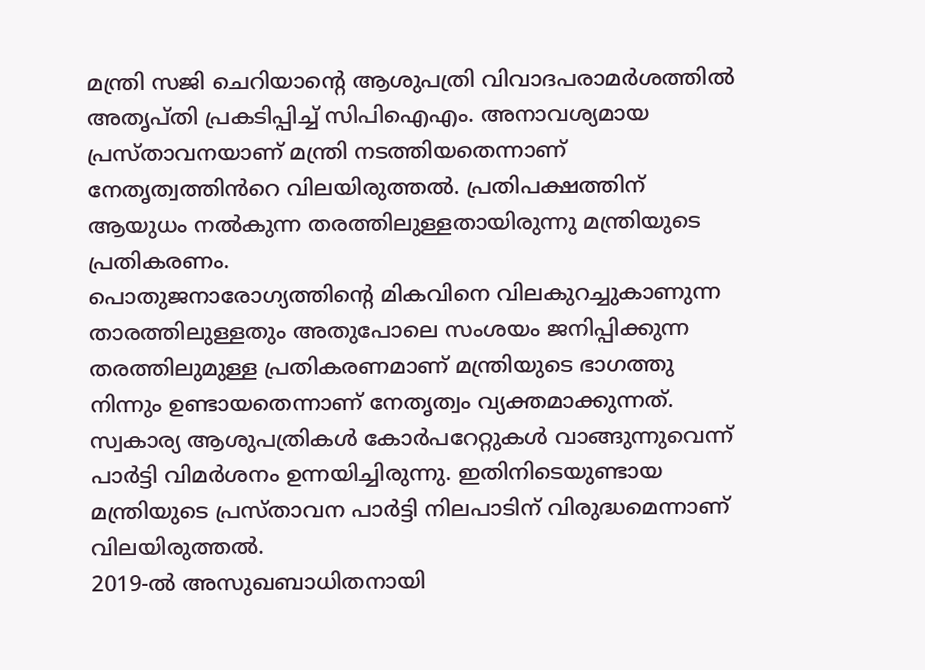മന്ത്രി സജി ചെറിയാന്റെ ആശുപത്രി വിവാദപരാമർശത്തിൽ അതൃപ്തി പ്രകടിപ്പിച്ച് സിപിഐഎം. അനാവശ്യമായ പ്രസ്താവനയാണ് മന്ത്രി നടത്തിയതെന്നാണ് നേതൃത്വത്തിൻറെ വിലയിരുത്തൽ. പ്രതിപക്ഷത്തിന് ആയുധം നൽകുന്ന തരത്തിലുള്ളതായിരുന്നു മന്ത്രിയുടെ പ്രതികരണം.
പൊതുജനാരോഗ്യത്തിന്റെ മികവിനെ വിലകുറച്ചുകാണുന്ന താരത്തിലുള്ളതും അതുപോലെ സംശയം ജനിപ്പിക്കുന്ന തരത്തിലുമുള്ള പ്രതികരണമാണ് മന്ത്രിയുടെ ഭാഗത്തു നിന്നും ഉണ്ടായതെന്നാണ് നേതൃത്വം വ്യക്തമാക്കുന്നത്. സ്വകാര്യ ആശുപത്രികൾ കോർപറേറ്റുകൾ വാങ്ങുന്നുവെന്ന് പാർട്ടി വിമർശനം ഉന്നയിച്ചിരുന്നു. ഇതിനിടെയുണ്ടായ മന്ത്രിയുടെ പ്രസ്താവന പാർട്ടി നിലപാടിന് വിരുദ്ധമെന്നാണ് വിലയിരുത്തൽ.
2019-ൽ അസുഖബാധിതനായി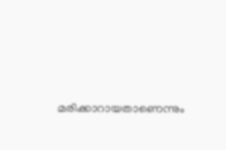മരിക്കാറായതാണെന്നും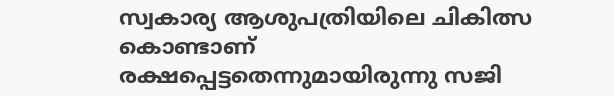സ്വകാര്യ ആശുപത്രിയിലെ ചികിത്സ കൊണ്ടാണ് രക്ഷപ്പെട്ടതെന്നുമായിരുന്നു സജി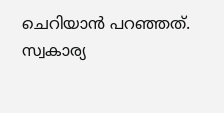ചെറിയാൻ പറഞ്ഞത്. സ്വകാര്യ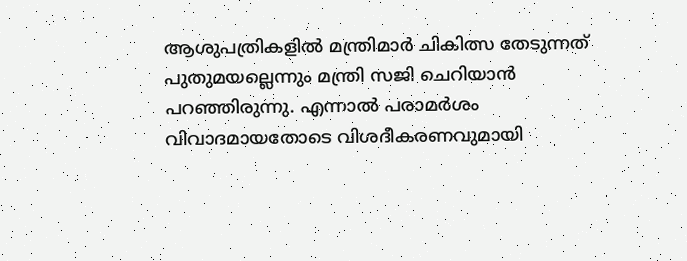ആശുപത്രികളിൽ മന്ത്രിമാർ ചികിത്സ തേടുന്നത് പുതുമയല്ലെന്നും മന്ത്രി സജി ചെറിയാൻ പറഞ്ഞിരുന്നു. എന്നാൽ പരാമർശം വിവാദമായതോടെ വിശദീകരണവുമായി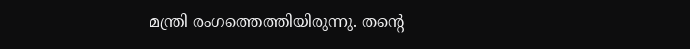മന്ത്രി രംഗത്തെത്തിയിരുന്നു. തന്റെ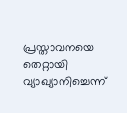പ്രസ്താവനയെ തെറ്റായി വ്യാഖ്യാനിച്ചെന്ന്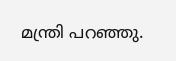മന്ത്രി പറഞ്ഞു.